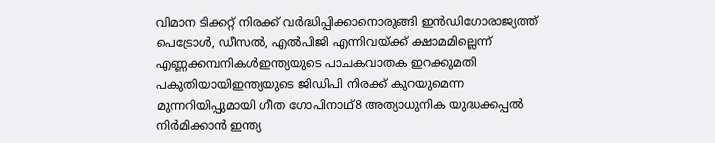വിമാന ടിക്കറ്റ് നിരക്ക് വര്‍ദ്ധിപ്പിക്കാനൊരുങ്ങി ഇന്‍ഡിഗോരാജ്യത്ത് പെട്രോൾ, ഡീസൽ, എൽപിജി എന്നിവയ്ക്ക് ക്ഷാമമില്ലെന്ന് എണ്ണക്കമ്പനികൾഇന്ത്യയുടെ പാചകവാതക ഇറക്കുമതി പകുതിയായിഇന്ത്യയുടെ ജിഡിപി നിരക്ക് കുറയുമെന്ന മുന്നറിയിപ്പുമായി ഗീത ഗോപിനാഥ്8 അത്യാധുനിക യുദ്ധക്കപ്പൽ നിർമിക്കാൻ ഇന്ത്യ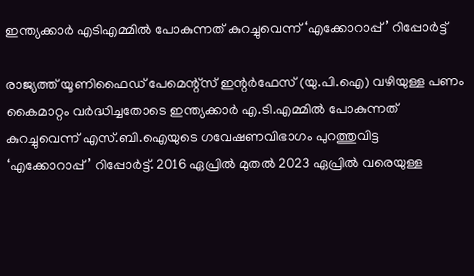ഇന്ത്യക്കാര്‍ എടിഎമ്മില്‍ പോകുന്നത് കുറച്ചുവെന്ന് ‘എക്കോറാപ്പ്’ റിപ്പോർട്ട്

രാജ്യത്ത് യൂണിഫൈഡ് പേമെന്റ്‌സ് ഇന്റര്‍ഫേസ് (യു.പി.ഐ) വഴിയുള്ള പണം കൈമാറ്റം വര്‍ദ്ധിച്ചതോടെ ഇന്ത്യക്കാര്‍ എ.ടി.എമ്മില്‍ പോകുന്നത് കുറച്ചുവെന്ന് എസ്.ബി.ഐയുടെ ഗവേഷണവിഭാഗം പുറത്തുവിട്ട ‘എക്കോറാപ്പ്’ റിപ്പോര്‍ട്ട്. 2016 ഏപ്രില്‍ മുതല്‍ 2023 ഏപ്രില്‍ വരെയുള്ള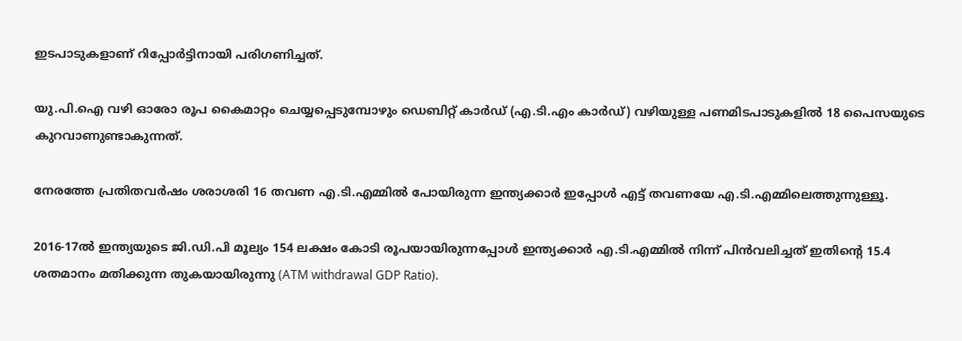ഇടപാടുകളാണ് റിപ്പോര്‍ട്ടിനായി പരിഗണിച്ചത്.

യു.പി.ഐ വഴി ഓരോ രൂപ കൈമാറ്റം ചെയ്യപ്പെടുമ്പോഴും ഡെബിറ്റ് കാര്‍ഡ് (എ.ടി.എം കാര്‍ഡ്) വഴിയുള്ള പണമിടപാടുകളില്‍ 18 പൈസയുടെ കുറവാണുണ്ടാകുന്നത്.

നേരത്തേ പ്രതിതവര്‍ഷം ശരാശരി 16 തവണ എ.ടി.എമ്മില്‍ പോയിരുന്ന ഇന്ത്യക്കാര്‍ ഇപ്പോള്‍ എട്ട് തവണയേ എ.ടി.എമ്മിലെത്തുന്നുള്ളൂ.

2016-17ല്‍ ഇന്ത്യയുടെ ജി.ഡി.പി മൂല്യം 154 ലക്ഷം കോടി രൂപയായിരുന്നപ്പോള്‍ ഇന്ത്യക്കാര്‍ എ.ടി.എമ്മില്‍ നിന്ന് പിന്‍വലിച്ചത് ഇതിന്റെ 15.4 ശതമാനം മതിക്കുന്ന തുകയായിരുന്നു (ATM withdrawal GDP Ratio).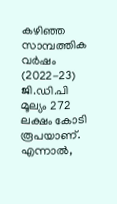കഴിഞ്ഞ സാമ്പത്തിക വര്‍ഷം (2022-23) ജി.ഡി.പി മൂല്യം 272 ലക്ഷം കോടി രൂപയാണ്. എന്നാല്‍,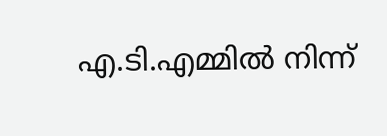എ.ടി.എമ്മില്‍ നിന്ന്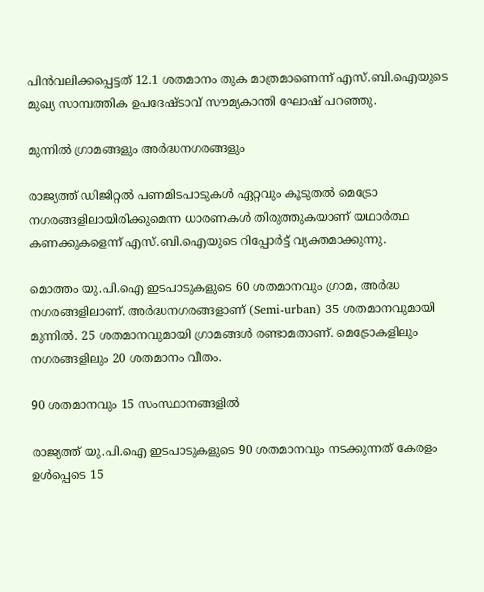പിന്‍വലിക്കപ്പെട്ടത് 12.1 ശതമാനം തുക മാത്രമാണെന്ന് എസ്.ബി.ഐയുടെ മുഖ്യ സാമ്പത്തിക ഉപദേഷ്ടാവ് സൗമ്യകാന്തി ഘോഷ് പറഞ്ഞു.

മുന്നില്‍ ഗ്രാമങ്ങളും അര്‍ദ്ധനഗരങ്ങളും

രാജ്യത്ത് ഡിജിറ്റല്‍ പണമിടപാടുകള്‍ ഏറ്റവും കൂടുതല്‍ മെട്രോ നഗരങ്ങളിലായിരിക്കുമെന്ന ധാരണകള്‍ തിരുത്തുകയാണ് യഥാര്‍ത്ഥ കണക്കുകളെന്ന് എസ്.ബി.ഐയുടെ റിപ്പോര്‍ട്ട് വ്യക്തമാക്കുന്നു.

മൊത്തം യു.പി.ഐ ഇടപാടുകളുടെ 60 ശതമാനവും ഗ്രാമ, അര്‍ദ്ധ നഗരങ്ങളിലാണ്. അര്‍ദ്ധനഗരങ്ങളാണ് (Semi-urban) 35 ശതമാനവുമായി മുന്നില്‍. 25 ശതമാനവുമായി ഗ്രാമങ്ങള്‍ രണ്ടാമതാണ്. മെട്രോകളിലും നഗരങ്ങളിലും 20 ശതമാനം വീതം.

90 ശതമാനവും 15 സംസ്ഥാനങ്ങളില്‍

രാജ്യത്ത് യു.പി.ഐ ഇടപാടുകളുടെ 90 ശതമാനവും നടക്കുന്നത് കേരളം ഉള്‍പ്പെടെ 15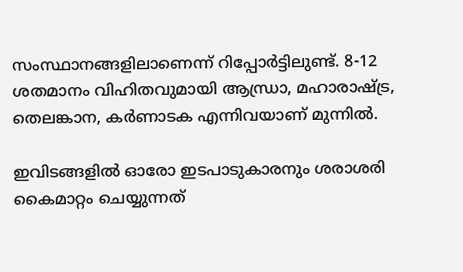സംസ്ഥാനങ്ങളിലാണെന്ന് റിപ്പോര്‍ട്ടിലുണ്ട്. 8-12 ശതമാനം വിഹിതവുമായി ആന്ധ്രാ, മഹാരാഷ്ട്ര, തെലങ്കാന, കര്‍ണാടക എന്നിവയാണ് മുന്നില്‍.

ഇവിടങ്ങളില്‍ ഓരോ ഇടപാടുകാരനും ശരാശരി കൈമാറ്റം ചെയ്യുന്നത്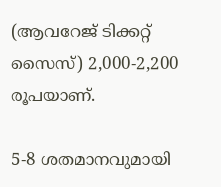(ആവറേജ് ടിക്കറ്റ് സൈസ്) 2,000-2,200 രൂപയാണ്.

5-8 ശതമാനവുമായി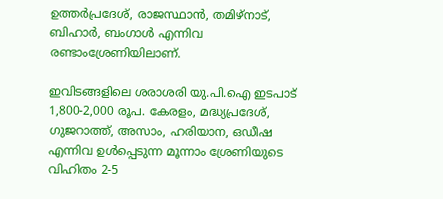ഉത്തര്‍പ്രദേശ്, രാജസ്ഥാന്‍, തമിഴ്‌നാട്, ബിഹാര്‍, ബംഗാള്‍ എന്നിവ രണ്ടാംശ്രേണിയിലാണ്.

ഇവിടങ്ങളിലെ ശരാശരി യു.പി.ഐ ഇടപാട് 1,800-2,000 രൂപ. കേരളം, മദ്ധ്യപ്രദേശ്, ഗുജറാത്ത്, അസാം, ഹരിയാന, ഒഡീഷ എന്നിവ ഉള്‍പ്പെടുന്ന മൂന്നാം ശ്രേണിയുടെ വിഹിതം 2-5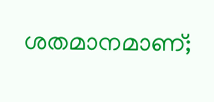ശതമാനമാണ്;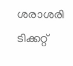ശരാശരി ടിക്കറ്റ്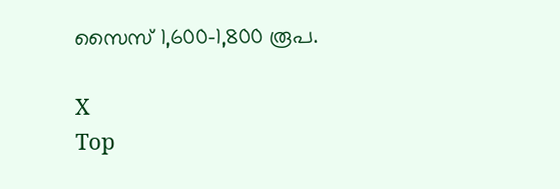സൈസ് 1,600-1,800 രൂപ.

X
Top